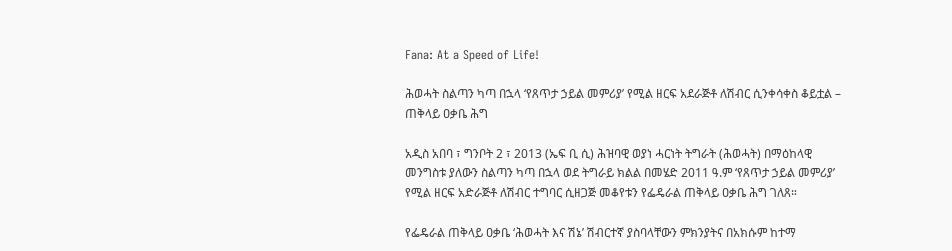Fana: At a Speed of Life!

ሕወሓት ስልጣን ካጣ በኋላ ‘የጸጥታ ኃይል መምሪያ’ የሚል ዘርፍ አደራጅቶ ለሽብር ሲንቀሳቀስ ቆይቷል – ጠቅላይ ዐቃቤ ሕግ

አዲስ አበባ ፣ ግንቦት 2 ፣ 2013 (ኤፍ ቢ ሲ) ሕዝባዊ ወያነ ሓርነት ትግራት (ሕወሓት) በማዕከላዊ መንግስቱ ያለውን ስልጣን ካጣ በኋላ ወደ ትግራይ ክልል በመሄድ 2011 ዓ.ም ‘የጸጥታ ኃይል መምሪያ’ የሚል ዘርፍ አድራጅቶ ለሽብር ተግባር ሲዘጋጅ መቆየቱን የፌዴራል ጠቅላይ ዐቃቤ ሕግ ገለጸ።

የፌዴራል ጠቅላይ ዐቃቤ ‘ሕወሓት እና ሽኔ’ ሽብርተኛ ያስባላቸውን ምክንያትና በአክሱም ከተማ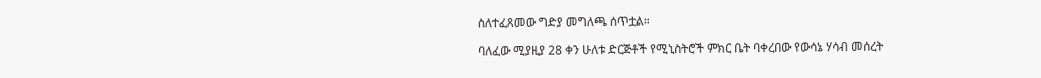ስለተፈጸመው ግድያ መግለጫ ሰጥቷል።

ባለፈው ሚያዚያ 28 ቀን ሁለቱ ድርጅቶች የሚኒስትሮች ምክር ቤት ባቀረበው የውሳኔ ሃሳብ መሰረት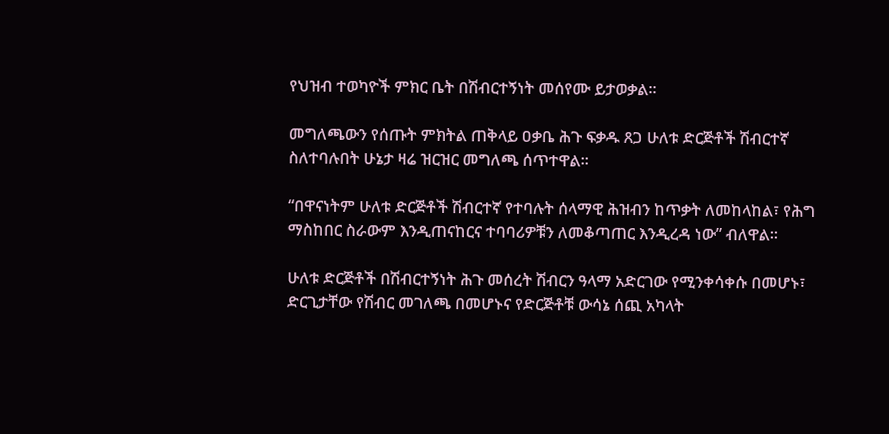የህዝብ ተወካዮች ምክር ቤት በሽብርተኝነት መሰየሙ ይታወቃል።

መግለጫውን የሰጡት ምክትል ጠቅላይ ዐቃቤ ሕጉ ፍቃዱ ጸጋ ሁለቱ ድርጅቶች ሽብርተኛ ስለተባሉበት ሁኔታ ዛሬ ዝርዝር መግለጫ ሰጥተዋል።

“በዋናነትም ሁለቱ ድርጅቶች ሽብርተኛ የተባሉት ሰላማዊ ሕዝብን ከጥቃት ለመከላከል፣ የሕግ ማስከበር ስራውም እንዲጠናከርና ተባባሪዎቹን ለመቆጣጠር እንዲረዳ ነው” ብለዋል።

ሁለቱ ድርጅቶች በሽብርተኝነት ሕጉ መሰረት ሽብርን ዓላማ አድርገው የሚንቀሳቀሱ በመሆኑ፣ ድርጊታቸው የሽብር መገለጫ በመሆኑና የድርጅቶቹ ውሳኔ ሰጪ አካላት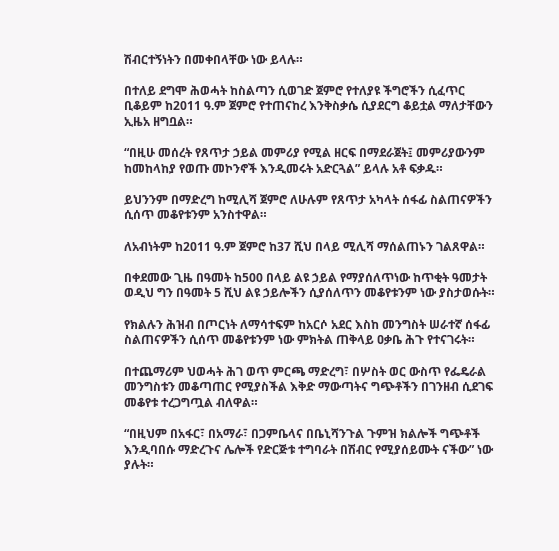ሽብርተኝነትን በመቀበላቸው ነው ይላሉ።

በተለይ ደግሞ ሕወሓት ከስልጣን ሲወገድ ጀምሮ የተለያዩ ችግሮችን ሲፈጥር ቢቆይም ከ2011 ዓ.ም ጀምሮ የተጠናከረ እንቅስቃሴ ሲያደርግ ቆይቷል ማለታቸውን ኢዜአ ዘግቧል።

“በዚሁ መሰረት የጸጥታ ኃይል መምሪያ የሚል ዘርፍ በማደራጀት፤ መምሪያውንም ከመከላከያ የወጡ መኮንኖች እንዲመሩት አድርጓል” ይላሉ አቶ ፍቃዱ።

ይህንንም በማድረግ ከሚሊሻ ጀምሮ ለሁሉም የጸጥታ አካላት ሰፋፊ ስልጠናዎችን ሲሰጥ መቆየቱንም አንስተዋል።

ለአብነትም ከ2011 ዓ.ም ጀምሮ ከ37 ሺህ በላይ ሚሊሻ ማሰልጠኑን ገልጸዋል።

በቀደመው ጊዜ በዓመት ከ500 በላይ ልዩ ኃይል የማያሰለጥነው ከጥቂት ዓመታት ወዲህ ግን በዓመት 5 ሺህ ልዩ ኃይሎችን ሲያሰለጥን መቆየቱንም ነው ያስታወሱት።

የክልሉን ሕዝብ በጦርነት ለማሳተፍም ከአርሶ አደር እስከ መንግስት ሠራተኛ ሰፋፊ ስልጠናዎችን ሲሰጥ መቆየቱንም ነው ምክትል ጠቅላይ ዐቃቤ ሕጉ የተናገሩት።

በተጨማሪም ህወሓት ሕገ ወጥ ምርጫ ማድረግ፣ በሦስት ወር ውስጥ የፌዴራል መንግስቱን መቆጣጠር የሚያስችል እቅድ ማውጣትና ግጭቶችን በገንዘብ ሲደገፍ መቆየቱ ተረጋግጧል ብለዋል።

“በዚህም በአፋር፣ በአማራ፣ በጋምቤላና በቤኒሻንጉል ጉምዝ ክልሎች ግጭቶች እንዲባበሱ ማድረጉና ሌሎች የድርጅቱ ተግባራት በሽብር የሚያሰይሙት ናችው” ነው ያሉት።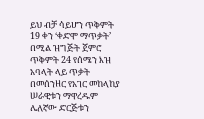ይህ ብቻ ሳይሆን ጥቅምት 19 ቀን ‘ቀድሞ ማጥቃት’ በሚል ዝግጅት ጀምሮ ጥቅምት 24 የሰሜን እዝ አባላት ላይ ጥቃት በመሰንዘር የአገር መከላከያ ሠራዊቱን ማዋረዱም ሌለኛው ድርጅቱን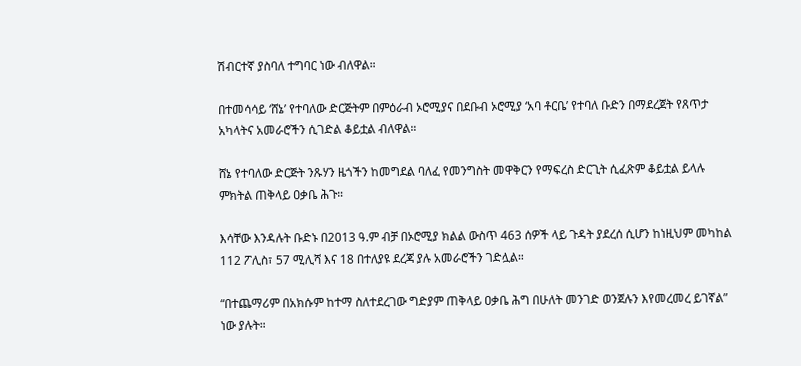ሽብርተኛ ያስባለ ተግባር ነው ብለዋል።

በተመሳሳይ ‘ሸኔ’ የተባለው ድርጅትም በምዕራብ ኦሮሚያና በደቡብ ኦሮሚያ ‘አባ ቶርቤ’ የተባለ ቡድን በማደረጀት የጸጥታ አካላትና አመራሮችን ሲገድል ቆይቷል ብለዋል።

ሸኔ የተባለው ድርጅት ንጹሃን ዜጎችን ከመግደል ባለፈ የመንግስት መዋቅርን የማፍረስ ድርጊት ሲፈጽም ቆይቷል ይላሉ ምክትል ጠቅላይ ዐቃቤ ሕጉ።

እሳቸው እንዳሉት ቡድኑ በ2013 ዓ.ም ብቻ በኦሮሚያ ክልል ውስጥ 463 ሰዎች ላይ ጉዳት ያደረሰ ሲሆን ከነዚህም መካከል 112 ፖሊስ፣ 57 ሚሊሻ እና 18 በተለያዩ ደረጃ ያሉ አመራሮችን ገድሏል።

“በተጨማሪም በአክሱም ከተማ ስለተደረገው ግድያም ጠቅላይ ዐቃቤ ሕግ በሁለት መንገድ ወንጀሉን እየመረመረ ይገኛል” ነው ያሉት።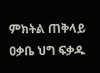ምክትል ጠቅላይ ዐቃቤ ህግ ፍቃዱ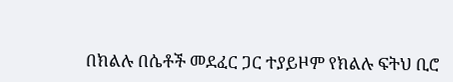በክልሉ በሴቶች መደፈር ጋር ተያይዞም የክልሉ ፍትህ ቢሮ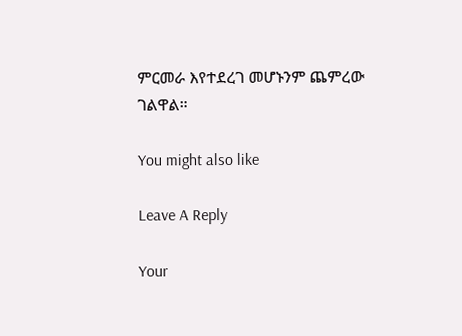ምርመራ እየተደረገ መሆኑንም ጨምረው ገልዋል።

You might also like

Leave A Reply

Your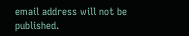email address will not be published.